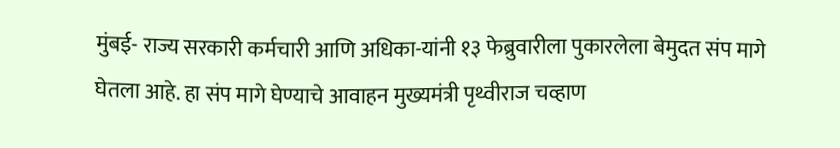मुंबई- राज्य सरकारी कर्मचारी आणि अधिका-यांनी १३ फेब्रुवारीला पुकारलेला बेमुदत संप मागे घेतला आहे. हा संप मागे घेण्याचे आवाहन मुख्यमंत्री पृथ्वीराज चव्हाण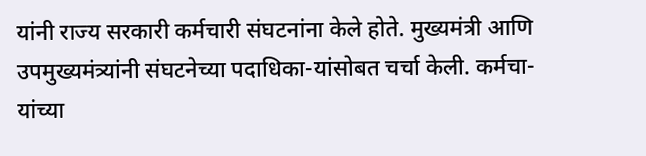यांनी राज्य सरकारी कर्मचारी संघटनांना केले होते. मुख्यमंत्री आणि उपमुख्यमंत्र्यांनी संघटनेच्या पदाधिका-यांसोबत चर्चा केली. कर्मचा-यांच्या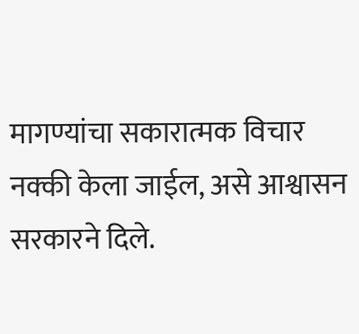मागण्यांचा सकारात्मक विचार नक्की केला जाईल, असे आश्वासन सरकारने दिले.